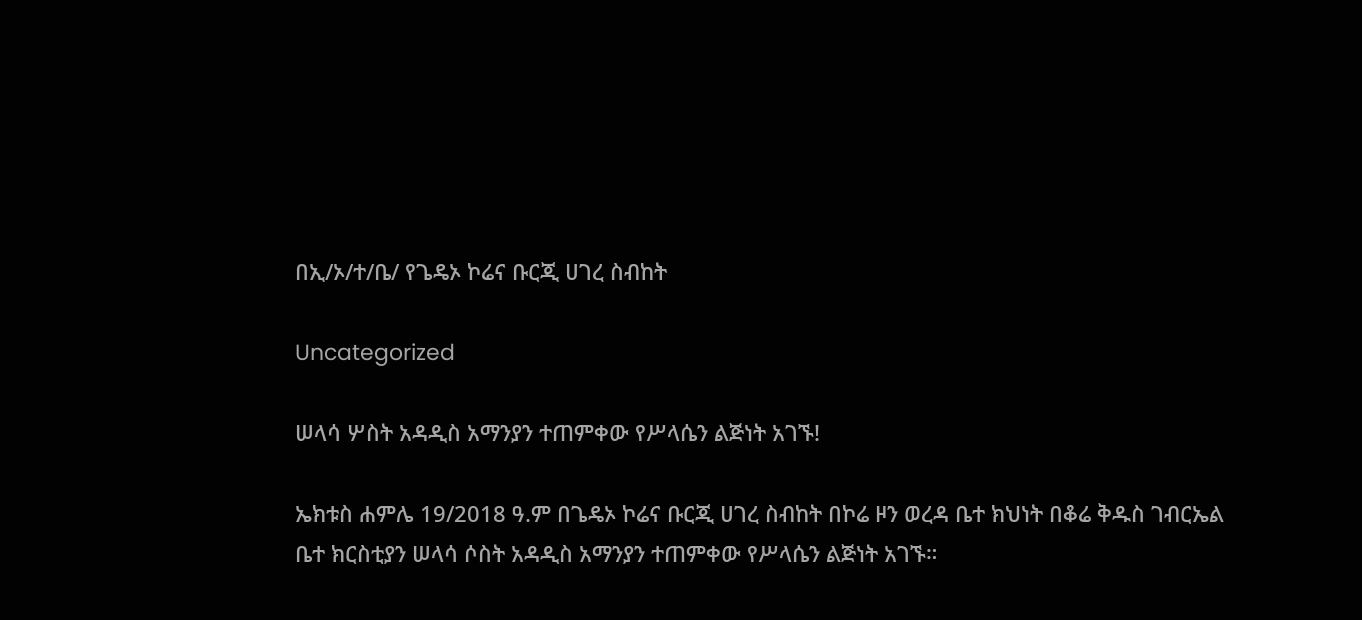በኢ/ኦ/ተ/ቤ/ የጌዴኦ ኮሬና ቡርጂ ሀገረ ስብከት

Uncategorized

ሠላሳ ሦስት አዳዲስ አማንያን ተጠምቀው የሥላሴን ልጅነት አገኙ!

ኤክቱስ ሐምሌ 19/2018 ዓ.ም በጌዴኦ ኮሬና ቡርጂ ሀገረ ስብከት በኮሬ ዞን ወረዳ ቤተ ክህነት በቆሬ ቅዱስ ገብርኤል ቤተ ክርስቲያን ሠላሳ ሶስት አዳዲስ አማንያን ተጠምቀው የሥላሴን ልጅነት አገኙ።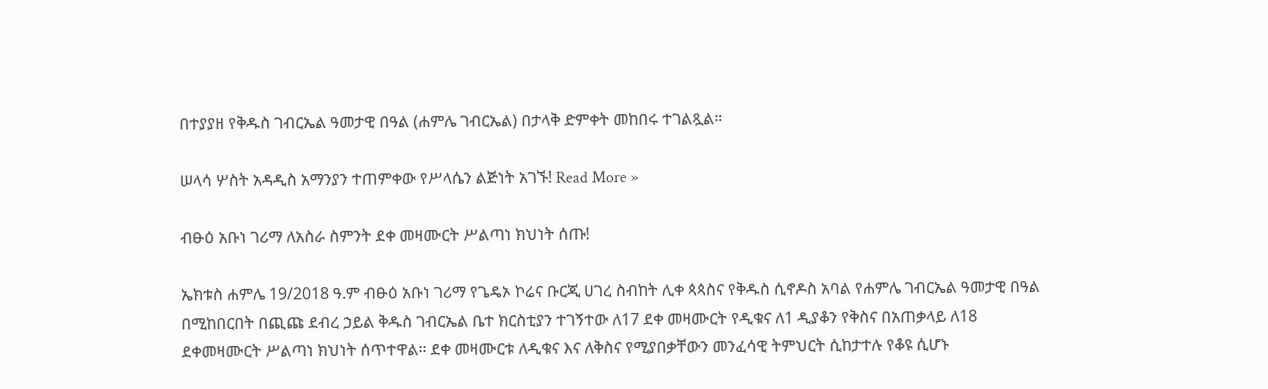በተያያዘ የቅዱስ ገብርኤል ዓመታዊ በዓል (ሐምሌ ገብርኤል) በታላቅ ድምቀት መከበሩ ተገልጿል።

ሠላሳ ሦስት አዳዲስ አማንያን ተጠምቀው የሥላሴን ልጅነት አገኙ! Read More »

ብፁዕ አቡነ ገሪማ ለአስራ ስምንት ደቀ መዛሙርት ሥልጣነ ክህነት ሰጡ!

ኤክቱስ ሐምሌ 19/2018 ዓ.ም ብፁዕ አቡነ ገሪማ የጌዴኦ ኮሬና ቡርጂ ሀገረ ስብከት ሊቀ ጳጳስና የቅዱስ ሲኖዶስ አባል የሐምሌ ገብርኤል ዓመታዊ በዓል በሚከበርበት በጪጩ ደብረ ኃይል ቅዱስ ገብርኤል ቤተ ክርስቲያን ተገኝተው ለ17 ደቀ መዛሙርት የዲቁና ለ1 ዲያቆን የቅስና በአጠቃላይ ለ18 ደቀመዛሙርት ሥልጣነ ክህነት ሰጥተዋል። ደቀ መዛሙርቱ ለዲቁና እና ለቅስና የሚያበቃቸውን መንፈሳዊ ትምህርት ሲከታተሉ የቆዩ ሲሆኑ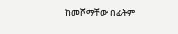ከመሾማቸው በፊትም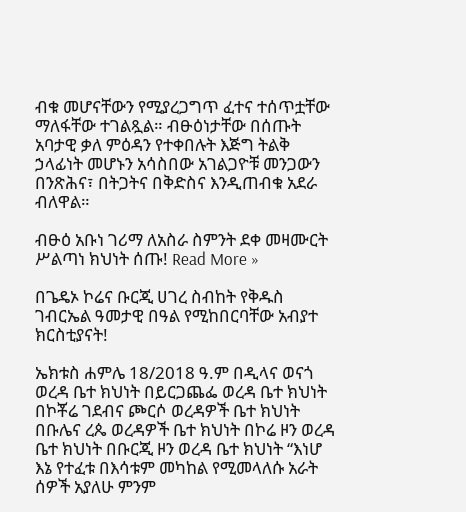ብቁ መሆናቸውን የሚያረጋግጥ ፈተና ተሰጥቷቸው ማለፋቸው ተገልጿል። ብፁዕነታቸው በሰጡት አባታዊ ቃለ ምዕዳን የተቀበሉት እጅግ ትልቅ ኃላፊነት መሆኑን አሳስበው አገልጋዮቹ መንጋውን በንጽሕና፣ በትጋትና በቅድስና እንዲጠብቁ አደራ ብለዋል።

ብፁዕ አቡነ ገሪማ ለአስራ ስምንት ደቀ መዛሙርት ሥልጣነ ክህነት ሰጡ! Read More »

በጌዴኦ ኮሬና ቡርጂ ሀገረ ስብከት የቅዱስ ገብርኤል ዓመታዊ በዓል የሚከበርባቸው አብያተ ክርስቲያናት!

ኤክቱስ ሐምሌ 18/2018 ዓ.ም በዲላና ወናጎ ወረዳ ቤተ ክህነት በይርጋጨፌ ወረዳ ቤተ ክህነት በኮቾሬ ገደብና ጮርሶ ወረዳዎች ቤተ ክህነት በቡሌና ረጴ ወረዳዎች ቤተ ክህነት በኮሬ ዞን ወረዳ ቤተ ክህነት በቡርጂ ዞን ወረዳ ቤተ ክህነት “እነሆ እኔ የተፈቱ በእሳቱም መካከል የሚመላለሱ አራት ሰዎች አያለሁ ምንም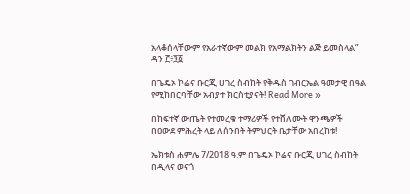አላቆሰላቸውም የአራተኛውም መልክ የአማልክትን ልጅ ይመስላል” ዳን ፫፥፺፩

በጌዴኦ ኮሬና ቡርጂ ሀገረ ስብከት የቅዱስ ገብርኤል ዓመታዊ በዓል የሚከበርባቸው አብያተ ክርስቲያናት! Read More »

በከፍተኛ ውጤት የተመረቁ ተማሪዎች የተሸለሙት ዋንጫዎች በዐውደ ምሕረት ላይ ለሰንበት ትምህርት ቤታቸው አበረከቱ!

ኤክቱስ ሐምሌ 7/2018 ዓ.ም በጌዴኦ ኮሬና ቡርጂ ሀገረ ስብከት በዲላና ወናጎ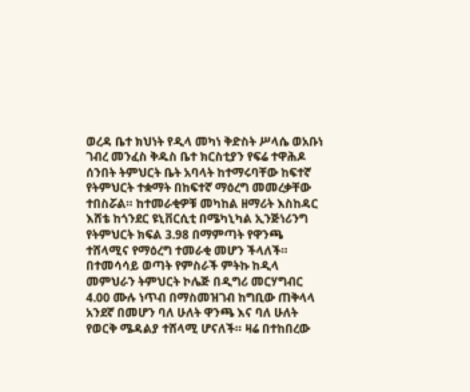ወረዳ ቤተ ክህነት የዲላ መካነ ቅድስት ሥላሴ ወአቡነ ገብረ መንፈስ ቅዱስ ቤተ ክርስቲያን የፍሬ ተዋሕዶ ሰንበት ትምህርት ቤት አባላት ከተማሩባቸው ከፍተኛ የትምህርት ተቋማት በከፍተኛ ማዕረግ መመረቃቸው ተበስሯል። ከተመራቂዎቹ መካከል ዘማሪት እስከዳር እሸቴ ከጎንደር ዩኒቨርሲቲ በሜካኒካል ኢንጅነሪንግ የትምህርት ክፍል 3.98 በማምጣት የዋንጫ ተሸላሚና የማዕረግ ተመራቂ መሆን ችላለች። በተመሳሳይ ወጣት የምስራች ምትኩ ከዲላ መምህራን ትምህርት ኮሌጅ በዲግሪ መርሃግብር 4.00 ሙሉ ነጥብ በማስመዝገብ ከግቢው ጠቅላላ አንደኛ በመሆን ባለ ሁለት ዋንጫ እና ባለ ሁለት የወርቅ ሜዳልያ ተሸላሚ ሆናለች። ዛሬ በተከበረው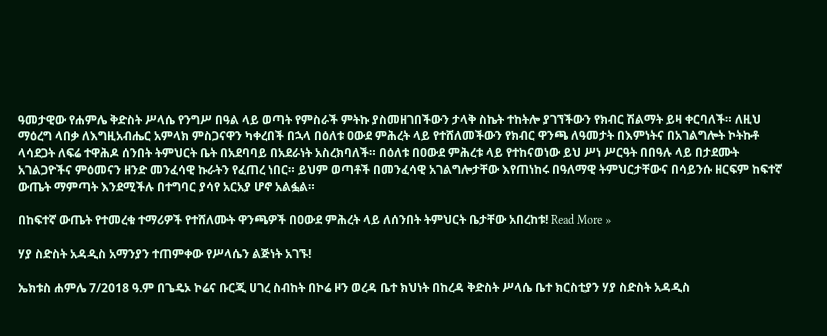ዓመታዊው የሐምሌ ቅድስት ሥላሴ የንግሥ በዓል ላይ ወጣት የምስራች ምትኩ ያስመዘገበችውን ታላቅ ስኬት ተከትሎ ያገኘችውን የክብር ሽልማት ይዛ ቀርባለች። ለዚህ ማዕረግ ላበቃ ለእግዚአብሔር አምላክ ምስጋናዋን ካቀረበች በኋላ በዕለቱ ዐውደ ምሕረት ላይ የተሸለመችውን የክብር ዋንጫ ለዓመታት በእምነትና በአገልግሎት ኮትኩቶ ላሳደጋት ለፍሬ ተዋሕዶ ሰንበት ትምህርት ቤት በአደባባይ በአደራነት አስረክባለች። በዕለቱ በዐውደ ምሕረቱ ላይ የተከናወነው ይህ ሥነ ሥርዓት በበዓሉ ላይ በታደሙት አገልጋዮችና ምዕመናን ዘንድ መንፈሳዊ ኩራትን የፈጠረ ነበር። ይህም ወጣቶች በመንፈሳዊ አገልግሎታቸው እየጠነከሩ በዓለማዊ ትምህርታቸውና በሳይንሱ ዘርፍም ከፍተኛ ውጤት ማምጣት እንደሚችሉ በተግባር ያሳየ አርአያ ሆኖ አልፏል።

በከፍተኛ ውጤት የተመረቁ ተማሪዎች የተሸለሙት ዋንጫዎች በዐውደ ምሕረት ላይ ለሰንበት ትምህርት ቤታቸው አበረከቱ! Read More »

ሃያ ስድስት አዳዲስ አማንያን ተጠምቀው የሥላሴን ልጅነት አገኙ!

ኤክቱስ ሐምሌ 7/2018 ዓ.ም በጌዴኦ ኮሬና ቡርጂ ሀገረ ስብከት በኮሬ ዞን ወረዳ ቤተ ክህነት በከረዳ ቅድስት ሥላሴ ቤተ ክርስቲያን ሃያ ስድስት አዳዲስ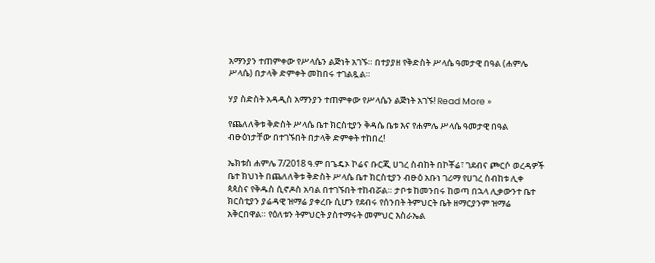አማንያን ተጠምቀው የሥላሴን ልጅነት አገኙ። በተያያዘ የቅድስት ሥላሴ ዓመታዊ በዓል (ሐምሌ ሥላሴ) በታላቅ ድምቀት መከበሩ ተገልጿል።

ሃያ ስድስት አዳዲስ አማንያን ተጠምቀው የሥላሴን ልጅነት አገኙ! Read More »

የጨለለቅቱ ቅድስት ሥላሴ ቤተ ክርስቲያን ቅዳሴ ቤቱ እና የሐምሌ ሥላሴ ዓመታዊ በዓል ብፁዕነታቸው በተገኙበት በታላቅ ድምቀት ተከበረ!

ኤክቱስ ሐምሌ 7/2018 ዓ.ም በጌዴኦ ኮሬና ቡርጂ ሀገረ ስብከት በኮቾሬ፣ ገደብና ጮርሶ ወረዳዎች ቤተ ክህነት በጨለለቅቱ ቅድስት ሥላሴ ቤተ ክርስቲያን ብፁዕ አቡነ ገሪማ የሀገረ ስብከቱ ሊቀ ጳጳስና የቅዱስ ሲኖዶስ አባል በተገኙበት ተከብሯል። ታቦቱ ከመንበሩ ከወጣ በኋላ ሊቃውንተ ቤተ ክርስቲያን ያሬዳዊ ዝማሬ ያቀረቡ ሲሆን የደብሩ የሰንበት ትምህርት ቤት ዘማርያንም ዝማሬ አቅርበዋል። የዕለቱን ትምህርት ያስተማሩት መምህር እስራኤል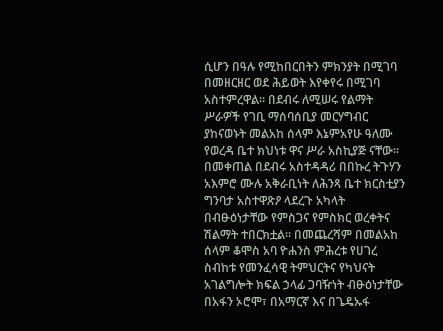ሲሆን በዓሉ የሚከበርበትን ምክንያት በሚገባ በመዘርዘር ወደ ሕይወት እየቀየሩ በሚገባ አስተምረዋል። በደብሩ ለሚሠሩ የልማት ሥራዎች የገቢ ማሰባሰቢያ መርሃግብር ያከናወኑት መልአከ ሰላም እኔምአየሁ ዓለሙ የወረዳ ቤተ ክህነቱ ዋና ሥራ አስኪያጅ ናቸው። በመቀጠል በደብሩ አስተዳዳሪ በበኩረ ትጉሃን አእምሮ ሙሉ አቅራቢነት ለሕንጻ ቤተ ክርስቲያን ግንባታ አስተዋጽዖ ላደረጉ አካላት በብፁዕነታቸው የምስጋና የምስክር ወረቀትና ሽልማት ተበርክቷል። በመጨረሻም በመልአከ ሰላም ቆሞስ አባ ዮሐንስ ምሕረቱ የሀገረ ስብከቱ የመንፈሳዊ ትምህርትና የካህናት አገልግሎት ክፍል ኃላፊ ጋባዥነት ብፁዕነታቸው በአፋን ኦሮሞ፣ በአማርኛ እና በጌዴኡፋ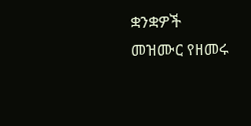ቋንቋዎች መዝሙር የዘመሩ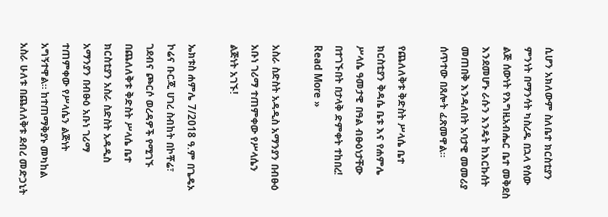ሲሆን አክለውም ስለቤተ ክርስቲያን ምንነት በማንሳት ካስረዱ በኋላ የሰው ልጅ ሰውነት የእግዚአብሔር ቤተ መቅደስ እንደመሆኑ ራሱን እንዴት ከእርኩሰት መጠበቅ እንዳለበት አባታዊ መመሪያ ሰጥተው በጸሎት ፈጽመዋል።

የጨለለቅቱ ቅድስት ሥላሴ ቤተ ክርስቲያን ቅዳሴ ቤቱ እና የሐምሌ ሥላሴ ዓመታዊ በዓል ብፁዕነታቸው በተገኙበት በታላቅ ድምቀት ተከበረ! Read More »

አስራ ስድስት አዳዲስ አማንያን በብፁዕ አቡነ ገሪማ ተጠምቀው የሥላሴን ልጅነት አገኙ!

ኤክቱስ ሐምሌ 7/2018 ዓ.ም በጌዴኦ ኮሬና ቡርጂ ሀገረ ስብከት በኮቾሬ፣ ገደብና ጮርሶ ወረዳዎች የሚገኙ በጨለለቅቱ ቅድስት ሥላሴ ቤተ ክርስቲያን አስራ ስድስት አዳዲስ አማንያን በብፁዕ አቡነ ገሪማ ተጠምቀው የሥላሴን ልጅነት አግኝተዋል። ከተጠማቅያኑ መካከል አስራ ሁለቱ በጨለለቅቱ ደብረ መድኃኒት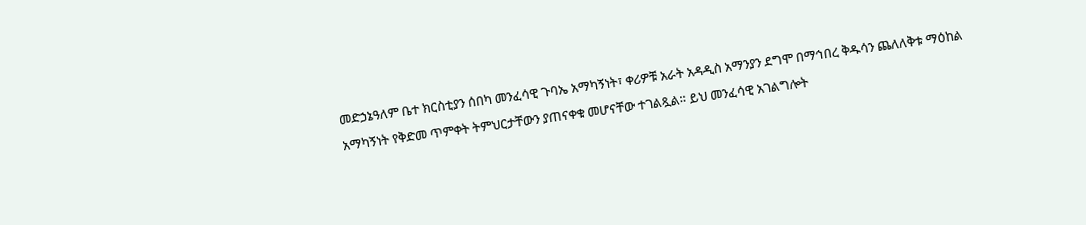መድኃኔዓለም ቤተ ክርስቲያን ሰበካ መንፈሳዊ ጉባኤ አማካኝነት፣ ቀሪዎቹ አራት አዳዲስ አማንያን ደግሞ በማኅበረ ቅዱሳን ጨለለቅቱ ማዕከል አማካኝነት የቅድመ ጥምቀት ትምህርታቸውን ያጠናቀቁ መሆናቸው ተገልጿል። ይህ መንፈሳዊ አገልግሎት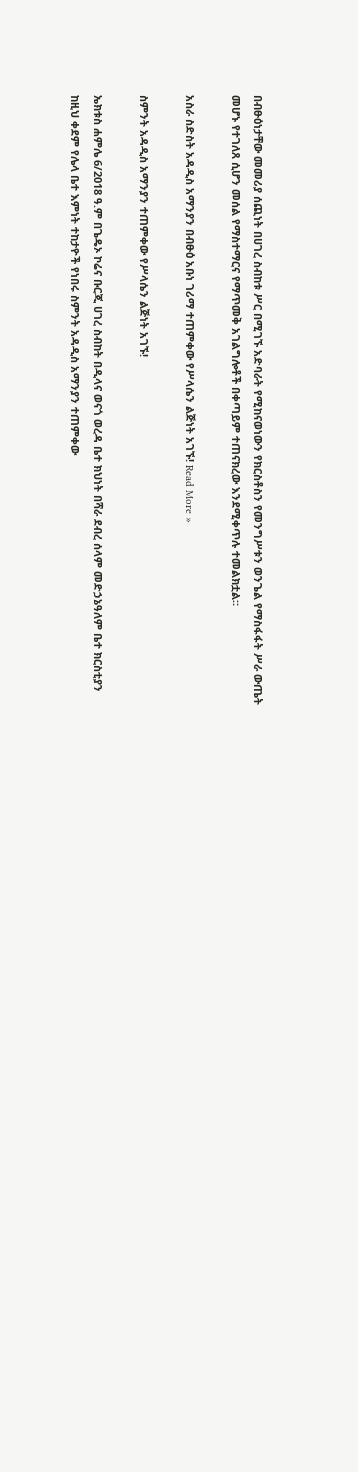በብፁዕነታቸው መመሪያ ሰጪነት በሀገረ ስብከቱ ሥር በሚገኙ አድባራት የሚከናወነውን የክርስቶስን የመንግሥቱን ወንጌል የማስፋፋት ሥራ ውጤት መሆኑ የተገለጸ ሲሆን መሰል የማስተማርና የማጥመቅ አገልግሎቶች በቀጣይም ተጠናክረው እንደሚቀጥሉ ተመልክቷል።

አስራ ስድስት አዳዲስ አማንያን በብፁዕ አቡነ ገሪማ ተጠምቀው የሥላሴን ልጅነት አገኙ! Read More »

ስምንት አዳዲስ አማንያን ተጠምቀው የሥላሴን ልጅነት አገኙ!

ኤክቱስ ሐምሌ 6/2018 ዓ.ም በጌዴኦ ኮሬና ቡርጂ ሀገረ ስብከት በዲላና ወናጎ ወረዳ ቤተ ክህነት በሻራ ደብረ ሰላም መድኃኔዓለም ቤተ ክርስቲያን ከዚህ ቀደም የሌላ ቤተ እምነት ተከታዮች የነበሩ ስምንት አዳዲስ አማንያን ተጠምቀው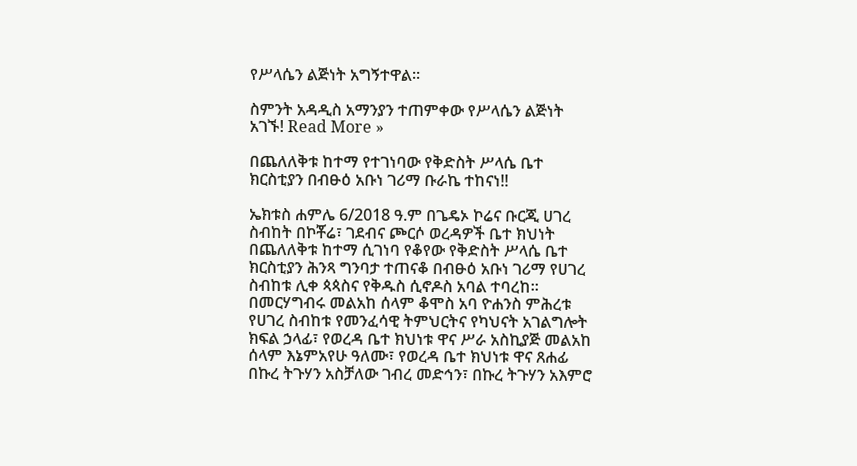የሥላሴን ልጅነት አግኝተዋል።

ስምንት አዳዲስ አማንያን ተጠምቀው የሥላሴን ልጅነት አገኙ! Read More »

በጨለለቅቱ ከተማ የተገነባው የቅድስት ሥላሴ ቤተ ክርስቲያን በብፁዕ አቡነ ገሪማ ቡራኬ ተከናነ!!

ኤክቱስ ሐምሌ 6/2018 ዓ.ም በጌዴኦ ኮሬና ቡርጂ ሀገረ ስብከት በኮቾሬ፣ ገደብና ጮርሶ ወረዳዎች ቤተ ክህነት በጨለለቅቱ ከተማ ሲገነባ የቆየው የቅድስት ሥላሴ ቤተ ክርስቲያን ሕንጻ ግንባታ ተጠናቆ በብፁዕ አቡነ ገሪማ የሀገረ ስብከቱ ሊቀ ጳጳስና የቅዱስ ሲኖዶስ አባል ተባረከ። በመርሃግብሩ መልአከ ሰላም ቆሞስ አባ ዮሐንስ ምሕረቱ የሀገረ ስብከቱ የመንፈሳዊ ትምህርትና የካህናት አገልግሎት ክፍል ኃላፊ፣ የወረዳ ቤተ ክህነቱ ዋና ሥራ አስኪያጅ መልአከ ሰላም እኔምአየሁ ዓለሙ፣ የወረዳ ቤተ ክህነቱ ዋና ጸሐፊ በኩረ ትጉሃን አስቻለው ገብረ መድኅን፣ በኩረ ትጉሃን አእምሮ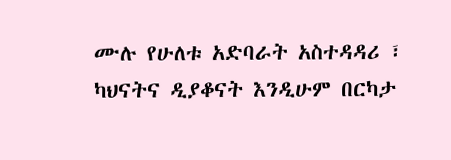ሙሉ የሁለቱ አድባራት አስተዳዳሪ ፣ ካህናትና ዲያቆናት እንዲሁም በርካታ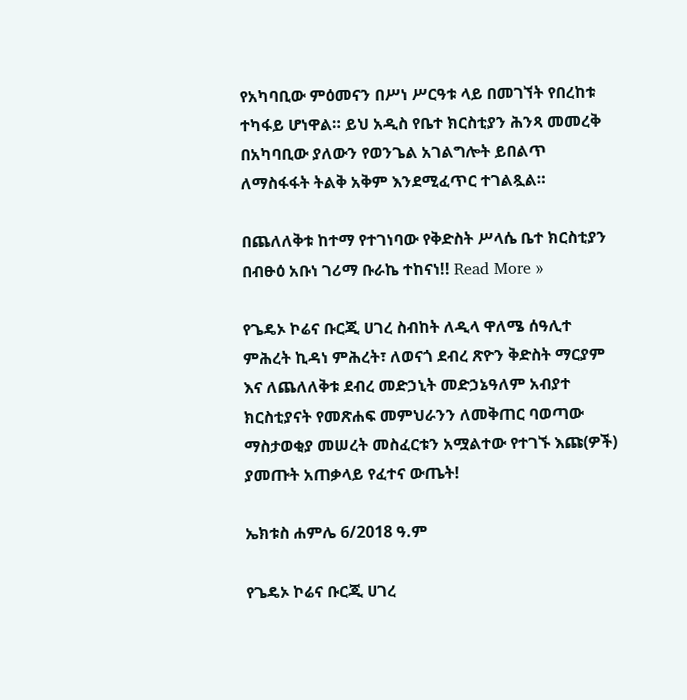የአካባቢው ምዕመናን በሥነ ሥርዓቱ ላይ በመገኘት የበረከቱ ተካፋይ ሆነዋል። ይህ አዲስ የቤተ ክርስቲያን ሕንጻ መመረቅ በአካባቢው ያለውን የወንጌል አገልግሎት ይበልጥ ለማስፋፋት ትልቅ አቅም እንደሚፈጥር ተገልጿል።

በጨለለቅቱ ከተማ የተገነባው የቅድስት ሥላሴ ቤተ ክርስቲያን በብፁዕ አቡነ ገሪማ ቡራኬ ተከናነ!! Read More »

የጌዴኦ ኮሬና ቡርጂ ሀገረ ስብከት ለዲላ ዋለሜ ሰዓሊተ ምሕረት ኪዳነ ምሕረት፣ ለወናጎ ደብረ ጽዮን ቅድስት ማርያም እና ለጨለለቅቱ ደብረ መድኃኒት መድኃኔዓለም አብያተ ክርስቲያናት የመጽሐፍ መምህራንን ለመቅጠር ባወጣው ማስታወቂያ መሠረት መስፈርቱን አሟልተው የተገኙ እጩ(ዎች) ያመጡት አጠቃላይ የፈተና ውጤት!

ኤክቱስ ሐምሌ 6/2018 ዓ.ም

የጌዴኦ ኮሬና ቡርጂ ሀገረ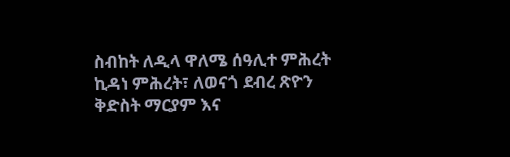ስብከት ለዲላ ዋለሜ ሰዓሊተ ምሕረት ኪዳነ ምሕረት፣ ለወናጎ ደብረ ጽዮን ቅድስት ማርያም እና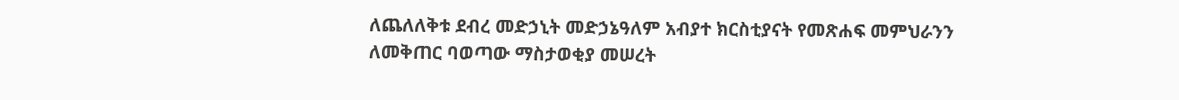ለጨለለቅቱ ደብረ መድኃኒት መድኃኔዓለም አብያተ ክርስቲያናት የመጽሐፍ መምህራንን ለመቅጠር ባወጣው ማስታወቂያ መሠረት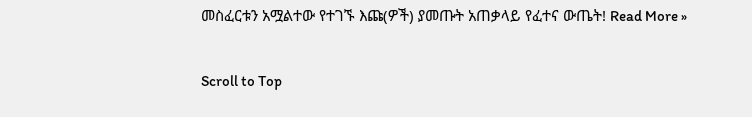መስፈርቱን አሟልተው የተገኙ እጩ(ዎች) ያመጡት አጠቃላይ የፈተና ውጤት! Read More »

Scroll to Top